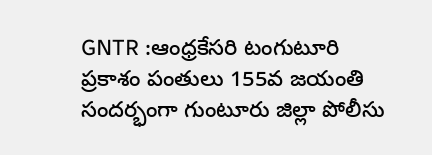GNTR :ఆంధ్రకేసరి టంగుటూరి ప్రకాశం పంతులు 155వ జయంతి సందర్భంగా గుంటూరు జిల్లా పోలీసు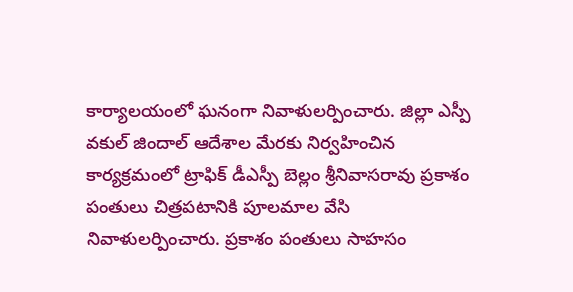కార్యాలయంలో ఘనంగా నివాళులర్పించారు. జిల్లా ఎస్పీ వకుల్ జిందాల్ ఆదేశాల మేరకు నిర్వహించిన కార్యక్రమంలో ట్రాఫిక్ డీఎస్పీ బెల్లం శ్రీనివాసరావు ప్రకాశం పంతులు చిత్రపటానికి పూలమాల వేసి నివాళులర్పించారు. ప్రకాశం పంతులు సాహసం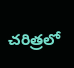చరిత్రలో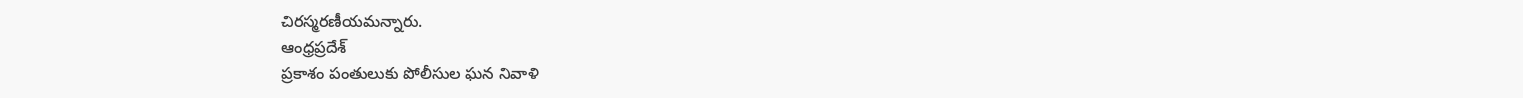చిరస్మరణీయమన్నారు.
ఆంధ్రప్రదేశ్
ప్రకాశం పంతులుకు పోలీసుల ఘన నివాళి